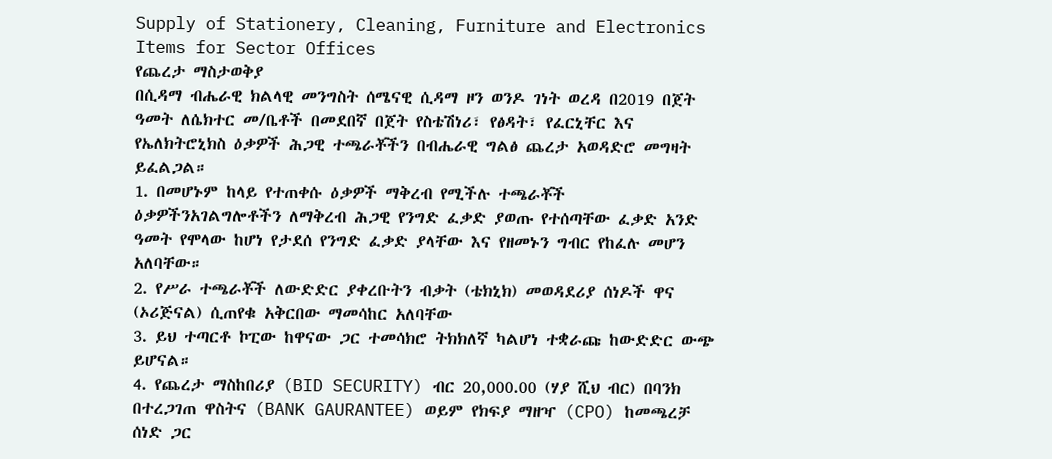Supply of Stationery, Cleaning, Furniture and Electronics Items for Sector Offices
የጨረታ ማስታወቅያ
በሲዳማ ብሔራዊ ክልላዊ መንግስት ሰሜናዊ ሲዳማ ዞን ወንዶ ገነት ወረዳ በ2019 በጀት ዓመት ለሴክተር መ/ቤቶች በመደበኛ በጀት የስቴሽነሪ፣ የፅዳት፣ የፈርኒቸር እና የኤለክትሮኒክስ ዕቃዎች ሕጋዊ ተጫራቾችን በብሔራዊ ግልፅ ጨረታ አወዳድሮ መግዛት ይፈልጋል።
1. በመሆኑም ከላይ የተጠቀሱ ዕቃዎች ማቅረብ የሚችሉ ተጫራቾች ዕቃዎችንአገልግሎቶችን ለማቅረብ ሕጋዊ የንግድ ፈቃድ ያወጡ የተሰጣቸው ፈቃድ አንድ ዓመት የሞላው ከሆነ የታደሰ የንግድ ፈቃድ ያላቸው እና የዘመኑን ግብር የከፈሉ መሆን አለባቸው።
2. የሥራ ተጫራቾች ለውድድር ያቀረቡትን ብቃት (ቴክኒክ) መወዳደሪያ ሰነዶች ዋና (ኦሪጅናል) ሲጠየቁ አቅርበው ማመሳከር አለባቸው
3. ይህ ተጣርቶ ኮፒው ከዋናው ጋር ተመሳክሮ ትክክለኛ ካልሆነ ተቋራጩ ከውድድር ውጭ ይሆናል።
4. የጨረታ ማስከበሪያ (BID SECURITY) ብር 20,000.00 (ሃያ ሺህ ብር) በባንክ በተረጋገጠ ዋስትና (BANK GAURANTEE) ወይም የክፍያ ማዘዣ (CPO) ከመጫረቻ ሰነድ ጋር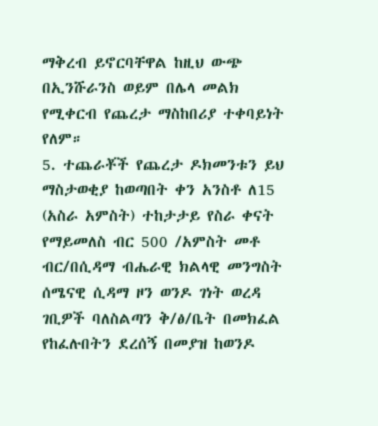ማቅረብ ይኖርባቸዋል ከዚህ ውጭ በኢንሹራንስ ወይም በሌላ መልክ የሚቀርብ የጨረታ ማስከበሪያ ተቀባይነት የለም።
5. ተጨራቾች የጨረታ ዶክመንቱን ይህ ማስታወቂያ ከወጣበት ቀን አንስቶ ለ15 (አስራ አምስት) ተከታታይ የስራ ቀናት የማይመለስ ብር 500 /አምስት መቶ ብር/በሲዳማ ብሔራዊ ክልላዊ መንግስት ሰሜናዊ ሲዳማ ዞን ወንዶ ገነት ወረዳ ገቢዎች ባለስልጣን ቅ/ፅ/ቤት በመክፈል የከፈሉበትን ደረሰኝ በመያዝ ከወንዶ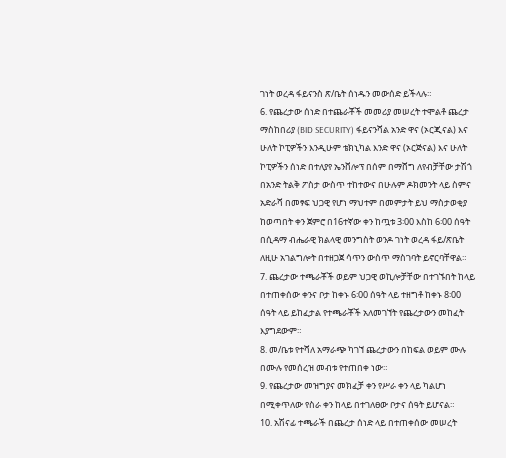ገነት ወረዳ ፋይናንስ ጽ/ቤት ሰነዱን መውሰድ ይችላሉ።
6. የጨረታው ሰነድ በተጨራቾች መመሪያ መሠረት ተሞልቶ ጨረታ ማስከበሪያ (BID SECURITY) ፋይናንሻል አንድ ዋና (ኦርጂናል) እና ሁለት ኮፒዎችን እንዲሁም ቴክኒካል እንድ ዋና (ኦርጅናል) እና ሁለት ኮፒዎችን ሰነድ በተለያየ ኤንቨሎፕ በሰም በማሸግ ለየብቻቸው ታሽጎ በአንድ ትልቅ ፖስታ ውስጥ ተከተውና በሁሉም ዶክመንት ላይ ስምና አድራሻ በመፃፍ ህጋዊ የሆነ ማህተም በመምታት ይህ ማስታወቂያ ከወጣበት ቀን ጀምሮ በ16ተኛው ቀን ከጧቱ 3፡00 እስከ 6፡00 ሰዓት በሲዳማ ብሔራዊ ክልላዊ መንግስት ወንዶ ገነት ወረዳ ፋይ/ጽቤት ለዚሁ አገልግሎት በተዘጋጀ ሳጥን ውስጥ ማስገባት ይኖርባቸዋል።
7. ጨረታው ተጫራቾች ወይም ህጋዊ ወኪሎቻቸው በተገኙበት ከላይ በተጠቀሰው ቀንና ቦታ ከቀኑ 6፡00 ሰዓት ላይ ተዘግቶ ከቀኑ 8፡00 ሰዓት ላይ ይከፈታል የተጫራቾች አለመገኘት የጨረታውን መከፈት እያግደውም።
8. መ/ቤቱ የተሻለ አማራጭ ካገኘ ጨረታውን በከፍል ወይም ሙሉ በሙሉ የመሰረዝ መብቱ የተጠበቀ ነው።
9. የጨረታው መዝግያና መክፈቻ ቀን የሥራ ቀን ላይ ካልሆነ በሚቀጥለው የስራ ቀን ከላይ በተገለፀው ቦታና ሰዓት ይሆናል።
10. አሽናፊ ተጫራች በጨረታ ሰነድ ላይ በተጠቀሰው መሠረት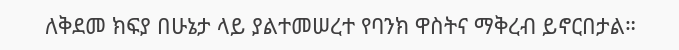ለቅደመ ክፍያ በሁኔታ ላይ ያልተመሠረተ የባንክ ዋስትና ማቅረብ ይኖርበታል።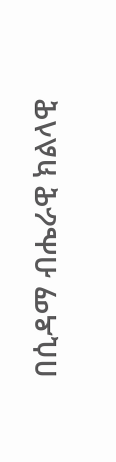በሲዳማ ብሔራዊ ክልላዊ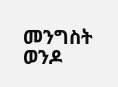መንግስት ወንዶ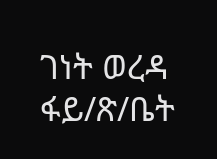ገነት ወረዳ ፋይ/ጽ/ቤት